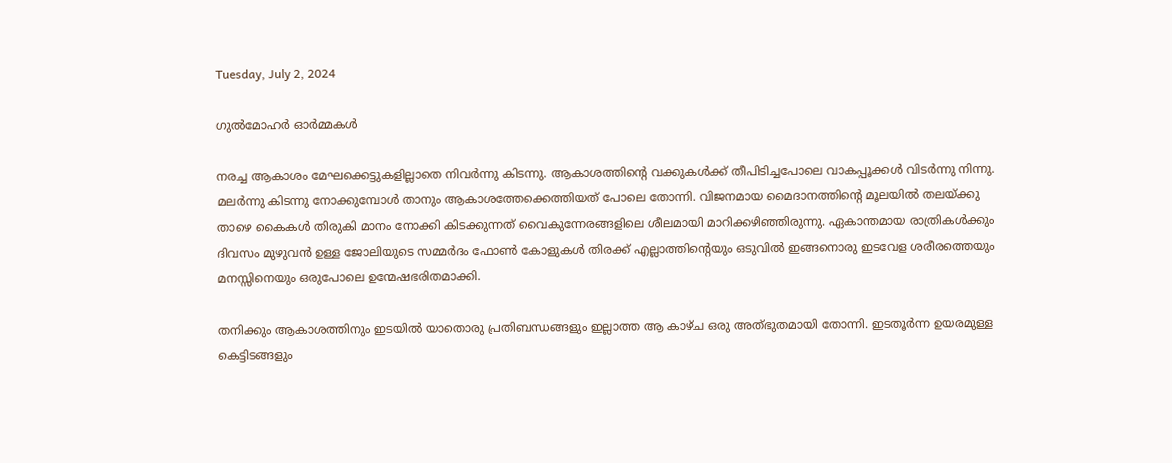Tuesday, July 2, 2024

ഗുൽമോഹർ ഓർമ്മകൾ

നരച്ച ആകാശം മേഘക്കെട്ടുകളില്ലാതെ നിവർന്നു കിടന്നു. ആകാശത്തിന്റെ വക്കുകൾക്ക് തീപിടിച്ചപോലെ വാകപ്പൂക്കൾ വിടർന്നു നിന്നു. മലർന്നു കിടന്നു നോക്കുമ്പോൾ താനും ആകാശത്തേക്കെത്തിയത് പോലെ തോന്നി. വിജനമായ മൈദാനത്തിന്റെ മൂലയിൽ തലയ്ക്കു താഴെ കൈകൾ തിരുകി മാനം നോക്കി കിടക്കുന്നത് വൈകുന്നേരങ്ങളിലെ ശീലമായി മാറിക്കഴിഞ്ഞിരുന്നു. ഏകാന്തമായ രാത്രികൾക്കും ദിവസം മുഴുവൻ ഉള്ള ജോലിയുടെ സമ്മർദം ഫോൺ കോളുകൾ തിരക്ക് എല്ലാത്തിന്റെയും ഒടുവിൽ ഇങ്ങനൊരു ഇടവേള ശരീരത്തെയും മനസ്സിനെയും ഒരുപോലെ ഉന്മേഷഭരിതമാക്കി.

തനിക്കും ആകാശത്തിനും ഇടയിൽ യാതൊരു പ്രതിബന്ധങ്ങളും ഇല്ലാത്ത ആ കാഴ്ച ഒരു അത്‍ഭുതമായി തോന്നി. ഇടതൂർന്ന ഉയരമുള്ള കെട്ടിടങ്ങളും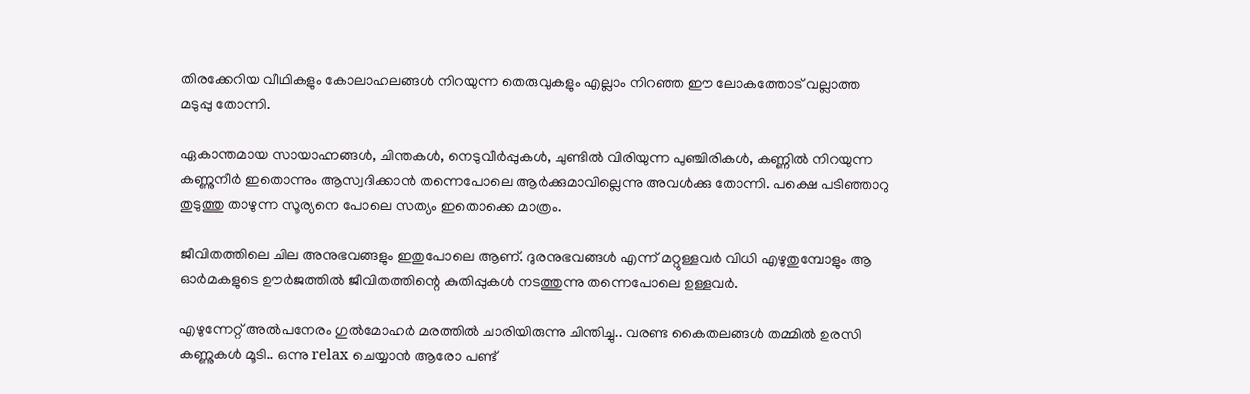തിരക്കേറിയ വീഥികളും കോലാഹലങ്ങൾ നിറയുന്ന തെരുവുകളും എല്ലാം നിറഞ്ഞ ഈ ലോകത്തോട് വല്ലാത്ത മടുപ്പു തോന്നി.

ഏകാന്തമായ സായാഹ്നങ്ങൾ, ചിന്തകൾ, നെടുവീർപ്പുകൾ, ചുണ്ടിൽ വിരിയുന്ന പുഞ്ചിരികൾ, കണ്ണിൽ നിറയുന്ന കണ്ണുനീർ ഇതൊന്നും ആസ്വദിക്കാൻ തന്നെപോലെ ആർക്കുമാവില്ലെന്നു അവൾക്കു തോന്നി. പക്ഷെ പടിഞ്ഞാറു തുടുത്തു താഴുന്ന സൂര്യനെ പോലെ സത്യം ഇതൊക്കെ മാത്രം.

ജീവിതത്തിലെ ചില അനുഭവങ്ങളും ഇതുപോലെ ആണ്. ദുരനുഭവങ്ങൾ എന്ന് മറ്റുള്ളവർ വിധി എഴുതുമ്പോളും ആ ഓർമകളുടെ ഊർജത്തിൽ ജീവിതത്തിന്റെ കുതിപ്പുകൾ നടത്തുന്നു തന്നെപോലെ ഉള്ളവർ.

എഴുന്നേറ്റ് അൽപനേരം ഗുൽമോഹർ മരത്തിൽ ചാരിയിരുന്നു ചിന്തിച്ചു.. വരണ്ട കൈതലങ്ങൾ തമ്മിൽ ഉരസി കണ്ണുകൾ മൂടി.. ഒന്നു relax ചെയ്യാൻ ആരോ പണ്ട്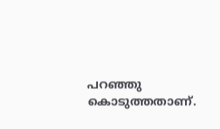പറഞ്ഞു കൊടുത്തതാണ്.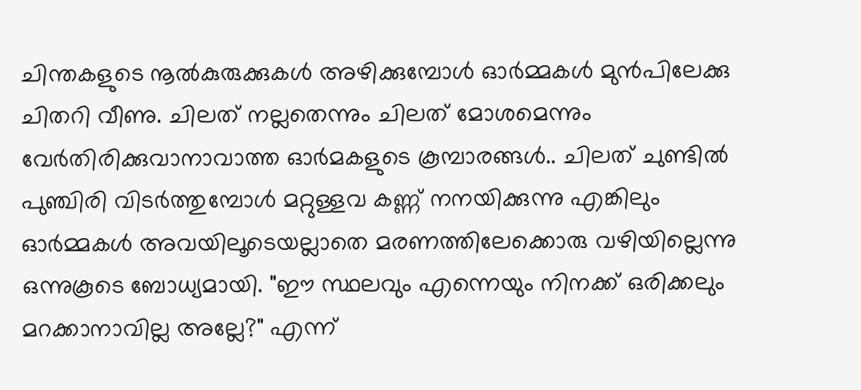ചിന്തകളുടെ നൂൽകുരുക്കുകൾ അഴിക്കുമ്പോൾ ഓർമ്മകൾ മുൻപിലേക്കു ചിതറി വീണു. ചിലത് നല്ലതെന്നും ചിലത് മോശമെന്നും വേർതിരിക്കുവാനാവാത്ത ഓർമകളുടെ കൂമ്പാരങ്ങൾ.. ചിലത് ചുണ്ടിൽ പുഞ്ചിരി വിടർത്തുമ്പോൾ മറ്റുള്ളവ കണ്ണ് നനയിക്കുന്നു എങ്കിലും ഓർമ്മകൾ അവയിലൂടെയല്ലാതെ മരണത്തിലേക്കൊരു വഴിയില്ലെന്നു ഒന്നുകൂടെ ബോധ്യമായി. "ഈ സ്ഥലവും എന്നെയും നിനക്ക് ഒരിക്കലും മറക്കാനാവില്ല അല്ലേ?" എന്ന്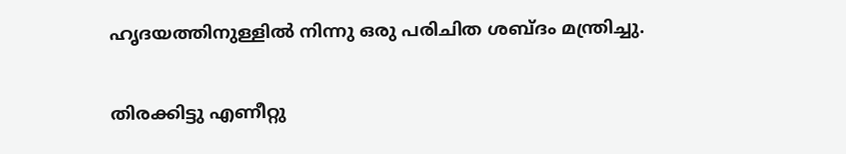ഹൃദയത്തിനുള്ളിൽ നിന്നു ഒരു പരിചിത ശബ്ദം മന്ത്രിച്ചു.

തിരക്കിട്ടു എണീറ്റു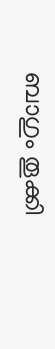ബാഗും തൂക്കി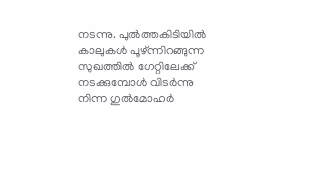നടന്നു. പുൽത്തകിടിയിൽ കാലുകൾ പൂഴ്ന്നിറങ്ങുന്ന സുഖത്തിൽ ഗേറ്റിലേക്ക് നടക്കുമ്പോൾ വിടർന്നു നിന്ന ഗുൽമോഹർ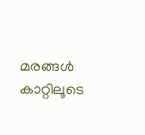മരങ്ങൾ കാറ്റിലൂടെ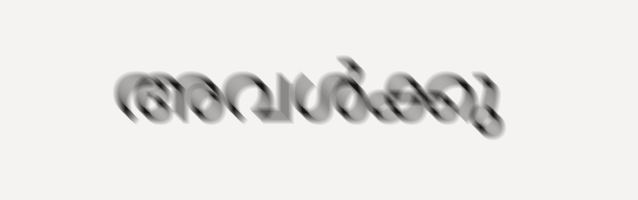അവൾക്കു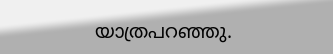യാത്രപറഞ്ഞു.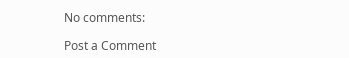No comments:

Post a Comment